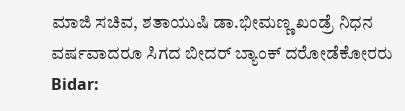ಮಾಜಿ ಸಚಿವ, ಶತಾಯುಷಿ ಡಾ.ಭೀಮಣ್ಣ ಖಂಡ್ರೆ ನಿಧನ
ವರ್ಷವಾದರೂ ಸಿಗದ ಬೀದರ್ ಬ್ಯಾಂಕ್ ದರೋಡೆಕೋರರು
Bidar: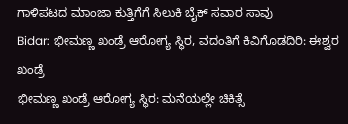ಗಾಳಿಪಟದ ಮಾಂಜಾ ಕುತ್ತಿಗೆಗೆ ಸಿಲುಕಿ ಬೈಕ್ ಸವಾರ ಸಾವು
Bidar: ಭೀಮಣ್ಣ ಖಂಡ್ರೆ ಆರೋಗ್ಯ ಸ್ಥಿರ, ವದಂತಿಗೆ ಕಿವಿಗೊಡದಿರಿ: ಈಶ್ವರ ಖಂಡ್ರೆ
ಭೀಮಣ್ಣ ಖಂಡ್ರೆ ಆರೋಗ್ಯ ಸ್ಥಿರ: ಮನೆಯಲ್ಲೇ ಚಿಕಿತ್ಸೆ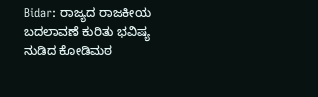Bidar: ರಾಜ್ಯದ ರಾಜಕೀಯ ಬದಲಾವಣೆ ಕುರಿತು ಭವಿಷ್ಯ ನುಡಿದ ಕೋಡಿಮಠ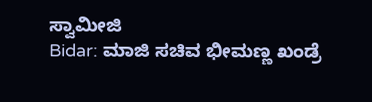ಸ್ವಾಮೀಜಿ
Bidar: ಮಾಜಿ ಸಚಿವ ಭೀಮಣ್ಣ ಖಂಡ್ರೆ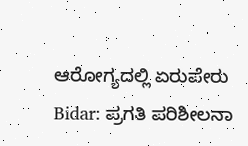ಆರೋಗ್ಯದಲ್ಲಿ ಏರುಪೇರು
Bidar: ಪ್ರಗತಿ ಪರಿಶೀಲನಾ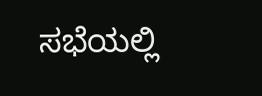ಸಭೆಯಲ್ಲಿ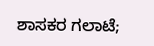ಶಾಸಕರ ಗಲಾಟೆ;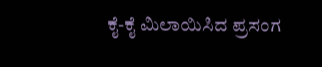ಕೈ-ಕೈ ಮಿಲಾಯಿಸಿದ ಪ್ರಸಂಗ